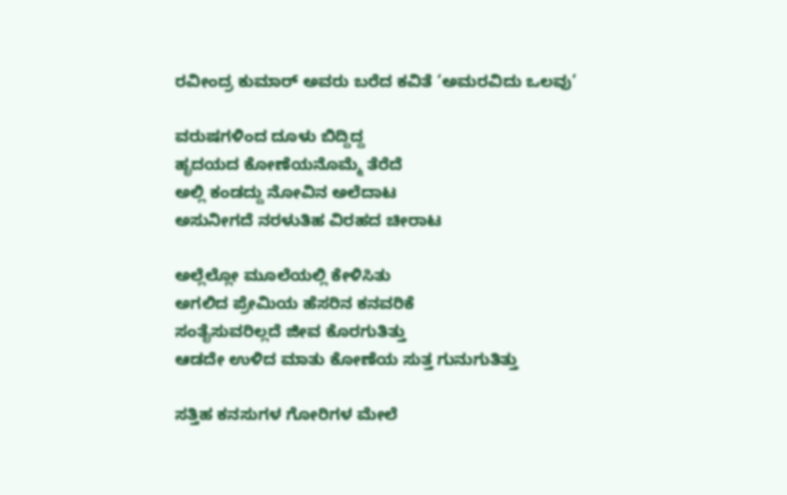ರವೀಂದ್ರ ಕುಮಾರ್ ಅವರು ಬರೆದ ಕವಿತೆ ‘ಅಮರವಿದು ಒಲವು’

ವರುಷಗಳಿಂದ ದೂಳು ಬಿದ್ದಿದ್ದ
ಹೃದಯದ ಕೋಣೆಯನೊಮ್ಮೆ ತೆರೆದೆ
ಅಲ್ಲಿ ಕಂಡದ್ದು ನೋವಿನ ಅಲೆದಾಟ
ಅಸುನೀಗದೆ ನರಳುತಿಹ ವಿರಹದ ಚೀರಾಟ

ಅಲ್ಲೆಲ್ಲೋ ಮೂಲೆಯಲ್ಲಿ ಕೇಳಿಸಿತು
ಅಗಲಿದ ಪ್ರೇಮಿಯ ಹೆಸರಿನ ಕನವರಿಕೆ
ಸಂತೈಸುವರಿಲ್ಲದೆ ಜೀವ ಕೊರಗುತಿತ್ತು
ಆಡದೇ ಉಳಿದ ಮಾತು ಕೋಣೆಯ ಸುತ್ತ ಗುನುಗುತಿತ್ತು

ಸತ್ತಿಹ ಕನಸುಗಳ ಗೋರಿಗಳ‌ ಮೇಲೆ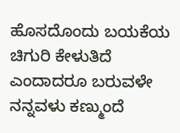ಹೊಸದೊಂದು ಬಯಕೆಯ ಚಿಗುರಿ ಕೇಳುತಿದೆ
ಎಂದಾದರೂ ಬರುವಳೇ ನನ್ನವಳು ಕಣ್ಮುಂದೆ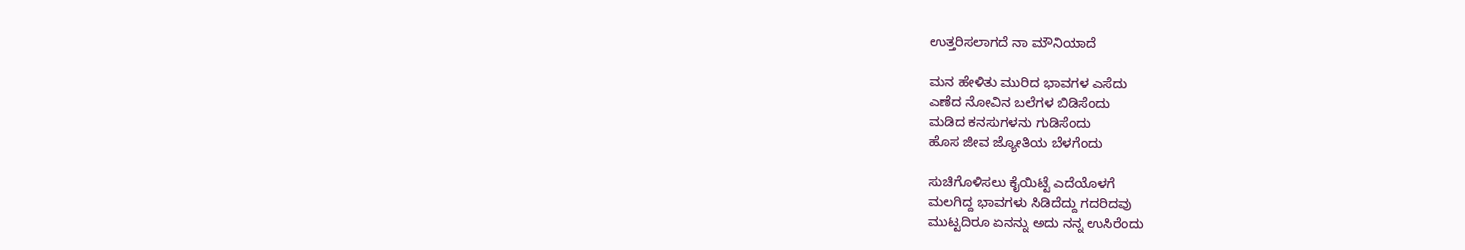ಉತ್ತರಿಸಲಾಗದೆ ನಾ ಮೌನಿಯಾದೆ

ಮನ ಹೇಳಿತು ಮುರಿದ ಭಾವಗಳ ಎಸೆದು
ಎಣೆದ ನೋವಿನ ಬಲೆಗಳ ಬಿಡಿಸೆಂದು
ಮಡಿದ ಕನಸುಗಳನು ಗುಡಿಸೆಂದು
ಹೊಸ ಜೀವ ಜ್ಯೋತಿಯ ಬೆಳಗೆಂದು

ಸುಚಿಗೊಳಿಸಲು ಕೈಯಿಟ್ಟೆ ಎದೆಯೊಳಗೆ
ಮಲಗಿದ್ದ ಭಾವಗಳು ಸಿಡಿದೆದ್ದು ಗದರಿದವು
ಮುಟ್ಟದಿರೂ ಏನನ್ನು ಅದು ನನ್ನ ಉಸಿರೆಂದು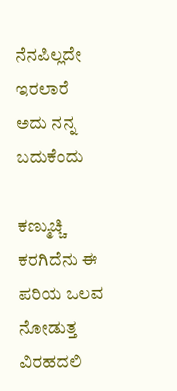ನೆನಪಿಲ್ಲದೇ ಇರಲಾರೆ ಅದು ನನ್ನ ಬದುಕೆಂದು

ಕಣ್ಮುಚ್ಚಿ ಕರಗಿದೆನು ಈ ಪರಿಯ ಒಲವ ನೋಡುತ್ತ
ವಿರಹದಲಿ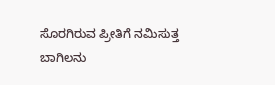ಸೊರಗಿರುವ ಪ್ರೀತಿಗೆ ನಮಿಸುತ್ತ
ಬಾಗಿಲನು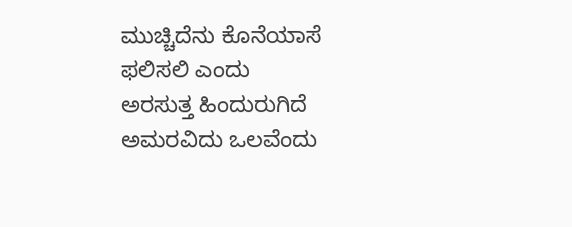ಮುಚ್ಚಿದೆನು ಕೊನೆಯಾಸೆ ಫಲಿಸಲಿ ಎಂದು
ಅರಸುತ್ತ ಹಿಂದುರುಗಿದೆ ಅಮರವಿದು ಒಲವೆಂದು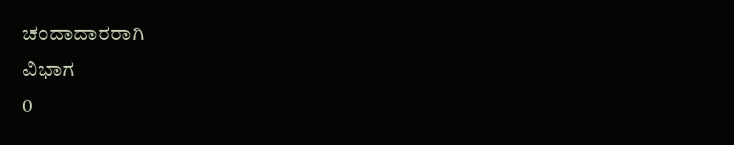ಚಂದಾದಾರರಾಗಿ
ವಿಭಾಗ
0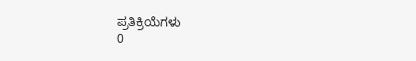ಪ್ರತಿಕ್ರಿಯೆಗಳು
0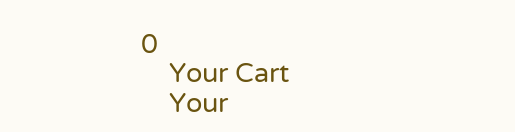0
    Your Cart
    Your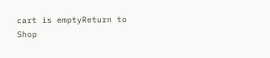cart is emptyReturn to Shop